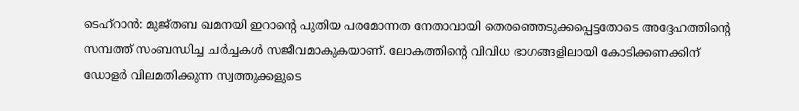ടെഹ്റാൻ: മുജ്തബ ഖമനയി ഇറാന്റെ പുതിയ പരമോന്നത നേതാവായി തെരഞ്ഞെടുക്കപ്പെട്ടതോടെ അദ്ദേഹത്തിന്റെ സമ്പത്ത് സംബന്ധിച്ച ചർച്ചകൾ സജീവമാകുകയാണ്. ലോകത്തിന്റെ വിവിധ ഭാഗങ്ങളിലായി കോടിക്കണക്കിന് ഡോളർ വിലമതിക്കുന്ന സ്വത്തുക്കളുടെ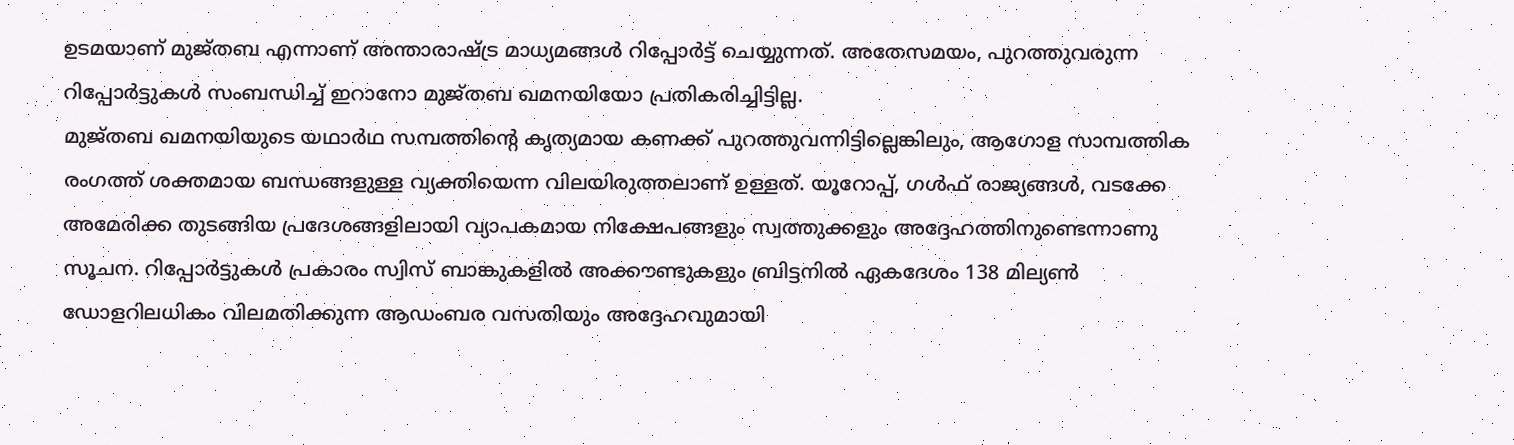ഉടമയാണ് മുജ്തബ എന്നാണ് അന്താരാഷ്ട്ര മാധ്യമങ്ങൾ റിപ്പോർട്ട് ചെയ്യുന്നത്. അതേസമയം, പുറത്തുവരുന്ന റിപ്പോർട്ടുകൾ സംബന്ധിച്ച് ഇറാനോ മുജ്തബ ഖമനയിയോ പ്രതികരിച്ചിട്ടില്ല.
മുജ്തബ ഖമനയിയുടെ യഥാർഥ സമ്പത്തിന്റെ കൃത്യമായ കണക്ക് പുറത്തുവന്നിട്ടില്ലെങ്കിലും, ആഗോള സാമ്പത്തിക രംഗത്ത് ശക്തമായ ബന്ധങ്ങളുള്ള വ്യക്തിയെന്ന വിലയിരുത്തലാണ് ഉള്ളത്. യൂറോപ്പ്, ഗൾഫ് രാജ്യങ്ങൾ, വടക്കേ അമേരിക്ക തുടങ്ങിയ പ്രദേശങ്ങളിലായി വ്യാപകമായ നിക്ഷേപങ്ങളും സ്വത്തുക്കളും അദ്ദേഹത്തിനുണ്ടെന്നാണു സൂചന. റിപ്പോർട്ടുകൾ പ്രകാരം സ്വിസ് ബാങ്കുകളിൽ അക്കൗണ്ടുകളും ബ്രിട്ടനിൽ ഏകദേശം 138 മില്യൺ ഡോളറിലധികം വിലമതിക്കുന്ന ആഡംബര വസതിയും അദ്ദേഹവുമായി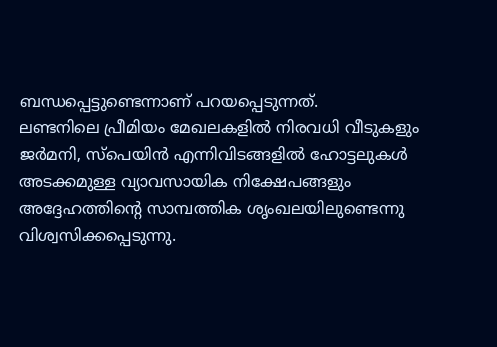ബന്ധപ്പെട്ടുണ്ടെന്നാണ് പറയപ്പെടുന്നത്.
ലണ്ടനിലെ പ്രീമിയം മേഖലകളിൽ നിരവധി വീടുകളും ജർമനി, സ്പെയിൻ എന്നിവിടങ്ങളിൽ ഹോട്ടലുകൾ അടക്കമുള്ള വ്യാവസായിക നിക്ഷേപങ്ങളും അദ്ദേഹത്തിന്റെ സാമ്പത്തിക ശൃംഖലയിലുണ്ടെന്നു വിശ്വസിക്കപ്പെടുന്നു.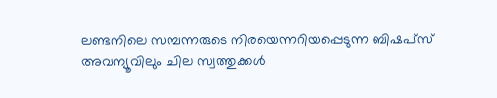ലണ്ടനിലെ സമ്പന്നരുടെ നിരയെന്നറിയപ്പെടുന്ന ബിഷപ്സ് അവന്യൂവിലും ചില സ്വത്തുക്കൾ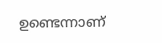ഉണ്ടെന്നാണ്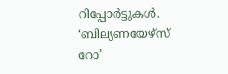റിപ്പോർട്ടുകൾ. ‘ബില്യണയേഴ്സ് റോ’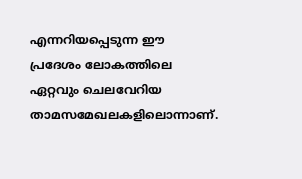എന്നറിയപ്പെടുന്ന ഈ പ്രദേശം ലോകത്തിലെ ഏറ്റവും ചെലവേറിയ താമസമേഖലകളിലൊന്നാണ്.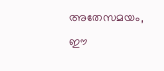അതേസമയം, ഈ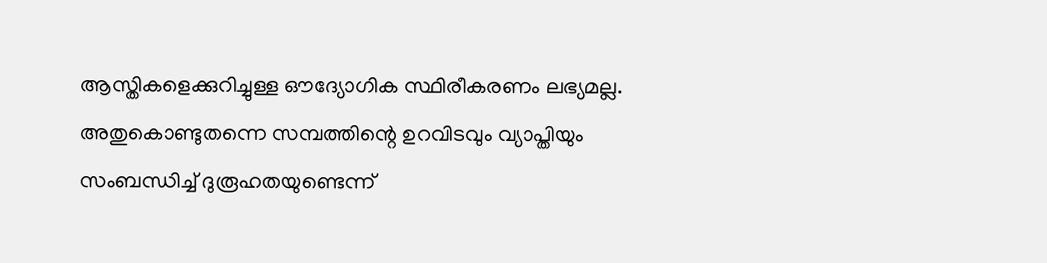ആസ്തികളെക്കുറിച്ചുള്ള ഔദ്യോഗിക സ്ഥിരീകരണം ലഭ്യമല്ല. അതുകൊണ്ടുതന്നെ സമ്പത്തിന്റെ ഉറവിടവും വ്യാപ്തിയും സംബന്ധിച്ച് ദുരൂഹതയുണ്ടെന്ന്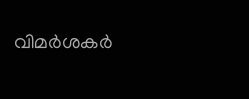വിമർശകർ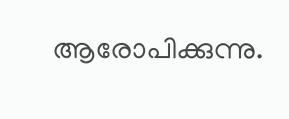ആരോപിക്കുന്നു.